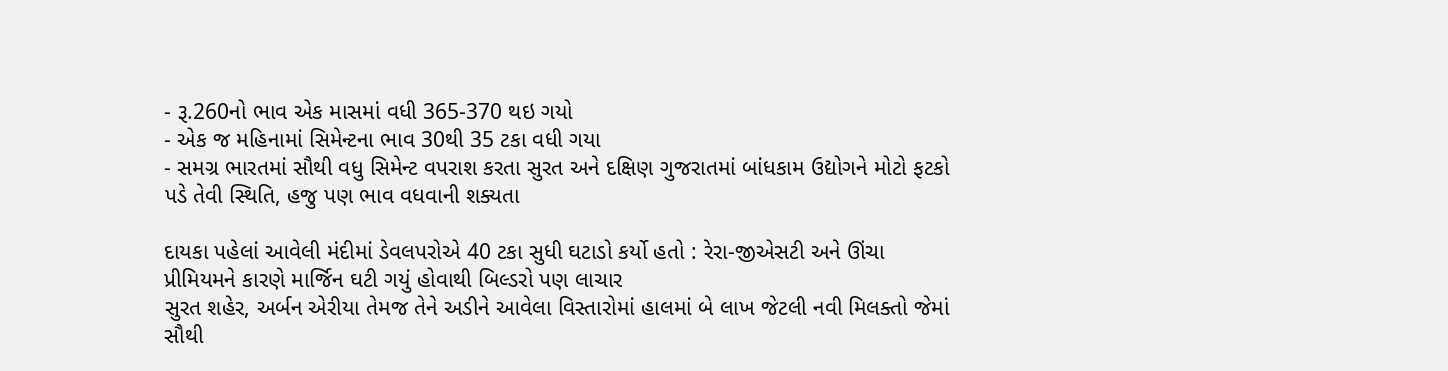- રૂ.260નો ભાવ એક માસમાં વધી 365-370 થઇ ગયો
- એક જ મહિનામાં સિમેન્ટના ભાવ 30થી 35 ટકા વધી ગયા
- સમગ્ર ભારતમાં સૌથી વધુ સિમેન્ટ વપરાશ કરતા સુરત અને દક્ષિણ ગુજરાતમાં બાંધકામ ઉદ્યોગને મોટો ફટકો પડે તેવી સ્થિતિ, હજુ પણ ભાવ વધવાની શક્યતા

દાયકા પહેલાં આવેલી મંદીમાં ડેવલપરોએ 40 ટકા સુધી ઘટાડો કર્યો હતો : રેરા-જીએસટી અને ઊંચા પ્રીમિયમને કારણે માર્જિન ઘટી ગયું હોવાથી બિલ્ડરો પણ લાચાર
સુરત શહેર, અર્બન એરીયા તેમજ તેને અડીને આવેલા વિસ્તારોમાં હાલમાં બે લાખ જેટલી નવી મિલક્તો જેમાં સૌથી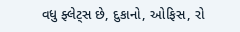વધુ ફ્લેટ્સ છે, દુકાનો, ઓફિસ, રો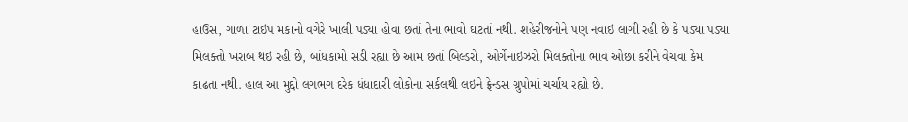હાઉસ, ગાળા ટાઇપ મકાનો વગેરે ખાલી પડ્યા હોવા છતાં તેના ભાવો ઘટતાં નથી. શહેરીજનોને પણ નવાઇ લાગી રહી છે કે પડ્યા પડ્યા મિલક્તો ખરાબ થઇ રહી છે, બાંધકામો સડી રહ્યા છે આમ છતાં બિલ્ડરો, ઓર્ગેનાઇઝરો મિલક્તોના ભાવ ઓછા કરીને વેચવા કેમ કાઢતા નથી. હાલ આ મુદ્દો લગભગ દરેક ધંધાદારી લોકોના સર્કલથી લઇને ફ્રેન્ડસ ગ્રુપોમાં ચર્ચાય રહ્યો છે.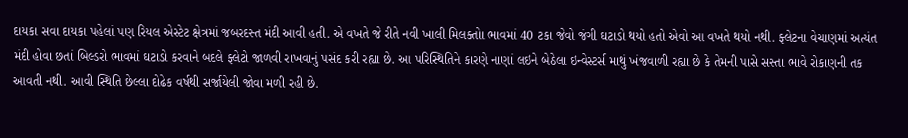દાયકા સવા દાયકા પહેલાં પણ રિયલ એસ્ટેટ ક્ષેત્રમાં જબરદસ્ત મંદી આવી હતી. એ વખતે જે રીતે નવી ખાલી મિલક્તોા ભાવમાં 40 ટકા જેવો જંગી ઘટાડો થયો હતો એવો આ વખતે થયો નથી. ફ્લેટના વેચાણમાં અત્યંત મંદી હોવા છતાં બિલ્ડરો ભાવમાં ઘટાડો કરવાને બદલે ફ્લેટો જાળવી રાખવાનું પસંદ કરી રહ્યા છે. આ પરિસ્થિતિને કારણે નાણાં લઇને બેઠેલા ઇન્વેસ્ટર્સ માથું ખંજવાળી રહ્યા છે કે તેમની પાસે સસ્તા ભાવે રોકાણની તક આવતી નથી. આવી સ્થિતિ છેલ્લા દોઢેક વર્ષથી સર્જાયેલી જોવા મળી રહી છે.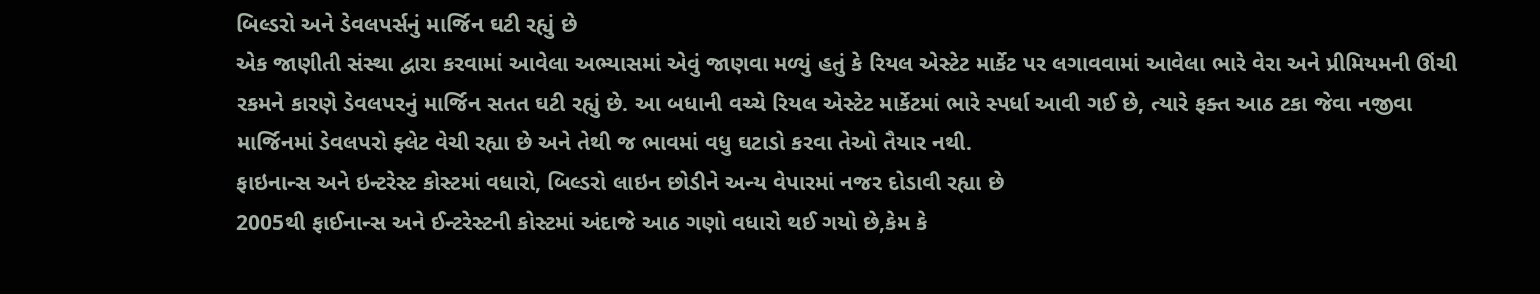બિલ્ડરો અને ડેવલપર્સનું માર્જિન ઘટી રહ્યું છે
એક જાણીતી સંસ્થા દ્વારા કરવામાં આવેલા અભ્યાસમાં એવું જાણવા મળ્યું હતું કે રિયલ એસ્ટેટ માર્કેટ પર લગાવવામાં આવેલા ભારે વેરા અને પ્રીમિયમની ઊંચી રકમને કારણે ડેવલપરનું માર્જિન સતત ઘટી રહ્યું છે. આ બધાની વચ્ચે રિયલ એસ્ટેટ માર્કેટમાં ભારે સ્પર્ધા આવી ગઈ છે, ત્યારે ફક્ત આઠ ટકા જેવા નજીવા માર્જિનમાં ડેવલપરો ફ્લેટ વેચી રહ્યા છે અને તેથી જ ભાવમાં વધુ ઘટાડો કરવા તેઓ તૈયાર નથી.
ફાઇનાન્સ અને ઇન્ટરેસ્ટ કોસ્ટમાં વધારો, બિલ્ડરો લાઇન છોડીને અન્ય વેપારમાં નજર દોડાવી રહ્યા છે
2005થી ફાઈનાન્સ અને ઈન્ટરેસ્ટની કોસ્ટમાં અંદાજે આઠ ગણો વધારો થઈ ગયો છે,કેમ કે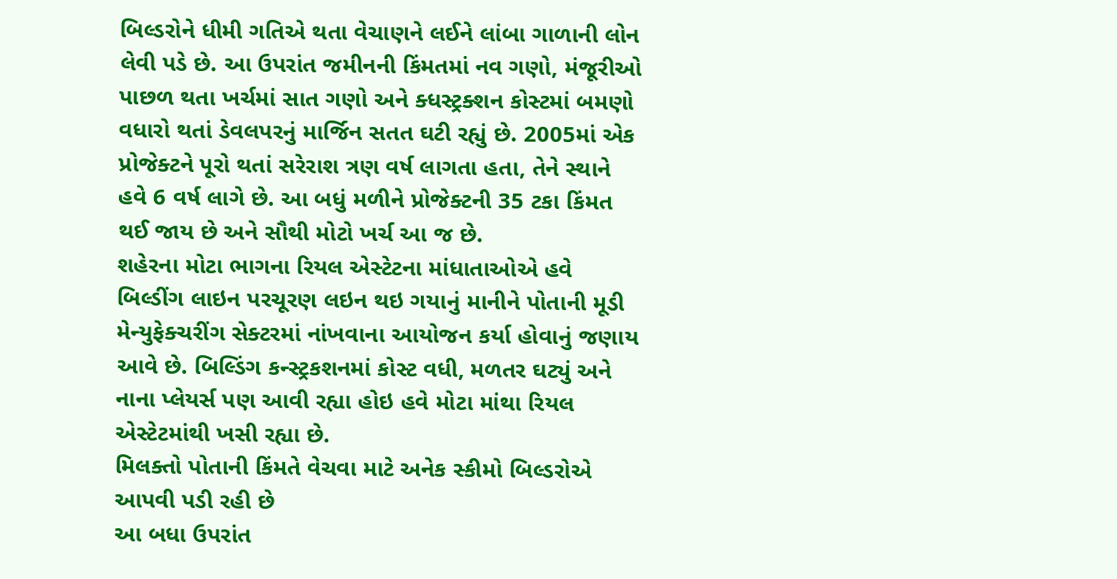બિલ્ડરોને ધીમી ગતિએ થતા વેચાણને લઈને લાંબા ગાળાની લોન લેવી પડે છે. આ ઉપરાંત જમીનની કિંમતમાં નવ ગણો, મંજૂરીઓ પાછળ થતા ખર્ચમાં સાત ગણો અને ક્ધસ્ટ્રક્શન કોસ્ટમાં બમણો વધારો થતાં ડેવલપરનું માર્જિન સતત ઘટી રહ્યું છે. 2005માં એક પ્રોજેક્ટને પૂરો થતાં સરેરાશ ત્રણ વર્ષ લાગતા હતા, તેને સ્થાને હવે 6 વર્ષ લાગે છે. આ બધું મળીને પ્રોજેક્ટની 35 ટકા કિંમત થઈ જાય છે અને સૌથી મોટો ખર્ચ આ જ છે.
શહેરના મોટા ભાગના રિયલ એસ્ટેટના માંધાતાઓએ હવે બિલ્ડીંગ લાઇન પરચૂરણ લઇન થઇ ગયાનું માનીને પોતાની મૂડી મેન્યુફેક્ચરીંગ સેક્ટરમાં નાંખવાના આયોજન કર્યા હોવાનું જણાય આવે છે. બિલ્ડિંગ કન્સ્ટ્રકશનમાં કોસ્ટ વધી, મળતર ઘટ્યું અને નાના પ્લેયર્સ પણ આવી રહ્યા હોઇ હવે મોટા માંથા રિયલ એસ્ટેટમાંથી ખસી રહ્યા છે.
મિલક્તો પોતાની કિંમતે વેચવા માટે અનેક સ્કીમો બિલ્ડરોએ આપવી પડી રહી છે
આ બધા ઉપરાંત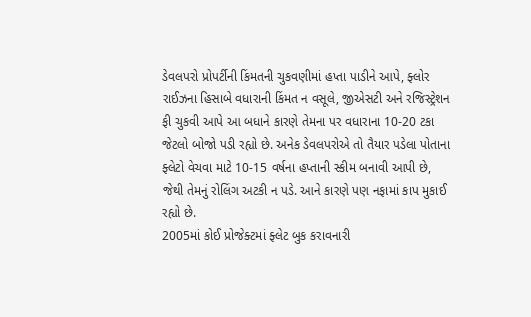ડેવલપરો પ્રોપર્ટીની કિંમતની ચુકવણીમાં હપ્તા પાડીને આપે, ફ્લોર રાઈઝના હિસાબે વધારાની કિંમત ન વસૂલે, જીએસટી અને રજિસ્ટ્રેશન ફી ચુકવી આપે આ બધાને કારણે તેમના પર વધારાના 10-20 ટકા જેટલો બોજો પડી રહ્યો છે. અનેક ડેવલપરોએ તો તૈયાર પડેલા પોતાના ફ્લેટો વેચવા માટે 10-15 વર્ષના હપ્તાની સ્કીમ બનાવી આપી છે, જેથી તેમનું રોલિંગ અટકી ન પડે. આને કારણે પણ નફામાં કાપ મુકાઈ રહ્યો છે.
2005માં કોઈ પ્રોજેક્ટમાં ફ્લેટ બુક કરાવનારી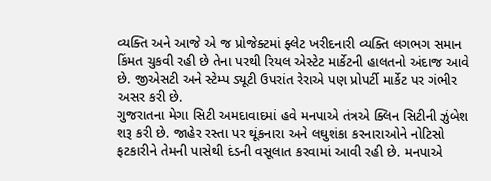વ્યક્તિ અને આજે એ જ પ્રોજેક્ટમાં ફ્લેટ ખરીદનારી વ્યક્તિ લગભગ સમાન કિંમત ચુકવી રહી છે તેના પરથી રિયલ એસ્ટેટ માર્કેટની હાલતનો અંદાજ આવે છે. જીએસટી અને સ્ટેમ્પ ડ્યૂટી ઉપરાંત રેરાએ પણ પ્રોપર્ટી માર્કેટ પર ગંભીર અસર કરી છે.
ગુજરાતના મેગા સિટી અમદાવાદમાં હવે મનપાએ તંત્રએ ક્લિન સિટીની ઝુંબેશ શરૂ કરી છે. જાહેર રસ્તા પર થૂંકનારા અને લઘુશંકા કરનારાઓને નોટિસો ફટકારીને તેમની પાસેથી દંડની વસૂલાત કરવામાં આવી રહી છે. મનપાએ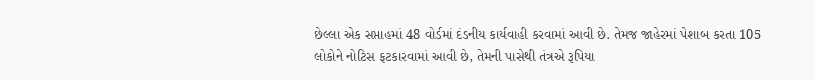છેલ્લા એક સપ્તાહમાં 48 વોર્ડમાં દંડનીય કાર્યવાહી કરવામાં આવી છે. તેમજ જાહેરમાં પેશાબ કરતા 105 લોકોને નોટિસ ફટકારવામાં આવી છે, તેમની પાસેથી તંત્રએ રૂપિયા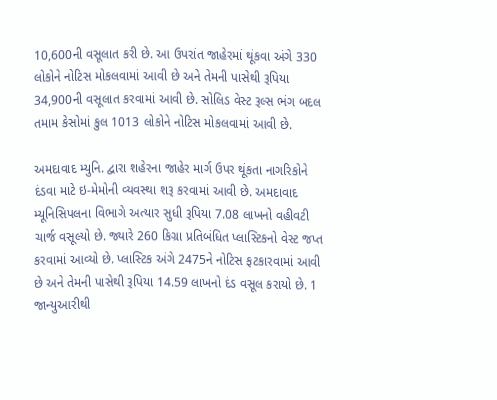10,600ની વસૂલાત કરી છે. આ ઉપરાંત જાહેરમાં થૂંકવા અંગે 330 લોકોને નોટિસ મોકલવામાં આવી છે અને તેમની પાસેથી રૂપિયા 34,900ની વસૂલાત કરવામાં આવી છે. સોલિડ વેસ્ટ રૂલ્સ ભંગ બદલ તમામ કેસોમાં કુલ 1013 લોકોને નોટિસ મોકલવામાં આવી છે.

અમદાવાદ મ્યુનિ. દ્વારા શહેરના જાહેર માર્ગ ઉપર થૂંકતા નાગરિકોને દંડવા માટે ઇ-મેમોની વ્યવસ્થા શરૂ કરવામાં આવી છે. અમદાવાદ મ્યૂનિસિપલના વિભાગે અત્યાર સુધી રૂપિયા 7.08 લાખનો વહીવટી ચાર્જ વસૂલ્યો છે. જ્યારે 260 કિગ્રા પ્રતિબંધિત પ્લાસ્ટિકનો વેસ્ટ જપ્ત કરવામાં આવ્યો છે. પ્લાસ્ટિક અંગે 2475ને નોટિસ ફટકારવામાં આવી છે અને તેમની પાસેથી રૂપિયા 14.59 લાખનો દંડ વસૂલ કરાયો છે. 1 જાન્યુઆરીથી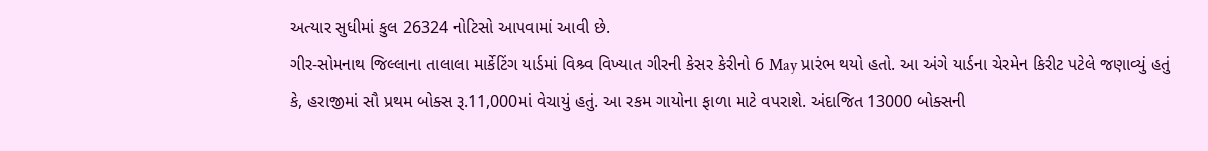અત્યાર સુધીમાં કુલ 26324 નોટિસો આપવામાં આવી છે.
ગીર-સોમનાથ જિલ્લાના તાલાલા માર્કેટિંગ યાર્ડમાં વિશ્ર્વ વિખ્યાત ગીરની કેસર કેરીનો 6 May પ્રારંભ થયો હતો. આ અંગે યાર્ડના ચેરમેન કિરીટ પટેલે જણાવ્યું હતું કે, હરાજીમાં સૌ પ્રથમ બોક્સ રૂ.11,000માં વેચાયું હતું. આ રકમ ગાયોના ફાળા માટે વપરાશે. અંદાજિત 13000 બોક્સની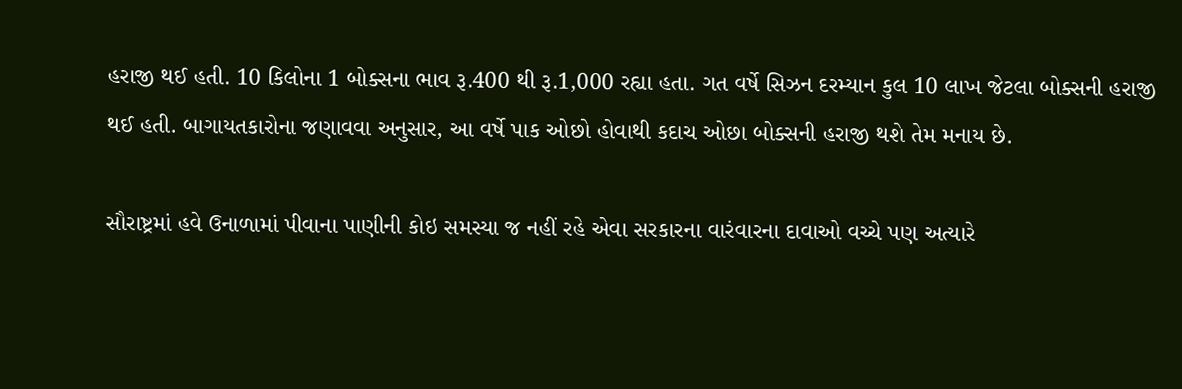હરાજી થઈ હતી. 10 કિલોના 1 બોક્સના ભાવ રૂ.400 થી રૂ.1,000 રહ્યા હતા. ગત વર્ષે સિઝન દરમ્યાન કુલ 10 લાખ જેટલા બોક્સની હરાજી થઈ હતી. બાગાયતકારોના જણાવવા અનુસાર, આ વર્ષે પાક ઓછો હોવાથી કદાચ ઓછા બોક્સની હરાજી થશે તેમ મનાય છે.

સૌરાષ્ટ્રમાં હવે ઉનાળામાં પીવાના પાણીની કોઇ સમસ્યા જ નહીં રહે એવા સરકારના વારંવારના દાવાઓ વચ્ચે પણ અત્યારે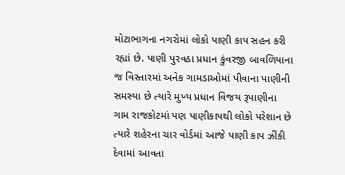મોટાભાગના નગરોમાં લોકો પાણી કાપ સહન કરી રહ્યાં છે. પાણી પુરવઠા પ્રધાન કુંવરજી બાવળિયાના જ વિસ્તારમાં અનેક ગામડાઓમાં પીવાના પાણીની સમસ્યા છે ત્યારે મુખ્ય પ્રધાન વિજય રૂપાણીના ગામ રાજકોટમાં પણ પાણીકાપથી લોકો પરેશાન છે ત્યારે શહેરના ચાર વોર્ડમાં આજે પાણી કાપ ઝીંકી દેવામાં આવતા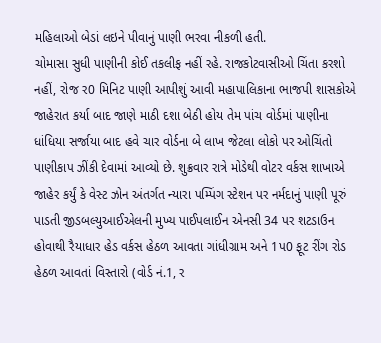મહિલાઓ બેડાં લઇને પીવાનું પાણી ભરવા નીકળી હતી.
ચોમાસા સુધી પાણીની કોઈ તકલીફ નહીં રહે. રાજકોટવાસીઓ ચિંતા કરશો નહીં, રોજ ર0 મિનિટ પાણી આપીશું આવી મહાપાલિકાના ભાજપી શાસકોએ જાહેરાત કર્યા બાદ જાણે માઠી દશા બેઠી હોય તેમ પાંચ વોર્ડમાં પાણીના ધાંધિયા સર્જાયા બાદ હવે ચાર વોર્ડના બે લાખ જેટલા લોકો પર ઓચિંતો પાણીકાપ ઝીંકી દેવામાં આવ્યો છે. શુક્રવાર રાત્રે મોડેથી વોટર વર્કસ શાખાએ જાહેર કર્યું કે વેસ્ટ ઝોન અંતર્ગત ન્યારા પમ્પિંગ સ્ટેશન પર નર્મદાનું પાણી પૂરું પાડતી જીડબલ્યુઆઈએલની મુખ્ય પાઈપલાઈન એનસી 34 પર શટડાઉન હોવાથી રૈયાધાર હેડ વર્કસ હેઠળ આવતા ગાંધીગ્રામ અને 1પ0 ફૂટ રીંગ રોડ હેઠળ આવતાં વિસ્તારો (વોર્ડ નં.1, ર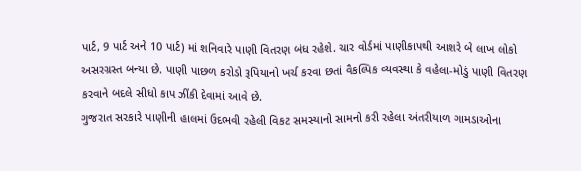પાર્ટ, 9 પાર્ટ અને 10 પાર્ટ) માં શનિવારે પાણી વિતરણ બંધ રહેશે. ચાર વોર્ડમાં પાણીકાપથી આશરે બે લાખ લોકો અસરગ્રસ્ત બન્યા છે. પાણી પાછળ કરોડો રૂપિયાનો ખર્ચ કરવા છતાં વૈકલ્પિક વ્યવસ્થા કે વહેલા-મોડું પાણી વિતરણ કરવાને બદલે સીધો કાપ ઝીંકી દેવામાં આવે છે.
ગુજરાત સરકારે પાણીની હાલમાં ઉદભવી રહેલી વિકટ સમસ્યાનો સામનો કરી રહેલા અંતરીયાળ ગામડાઓના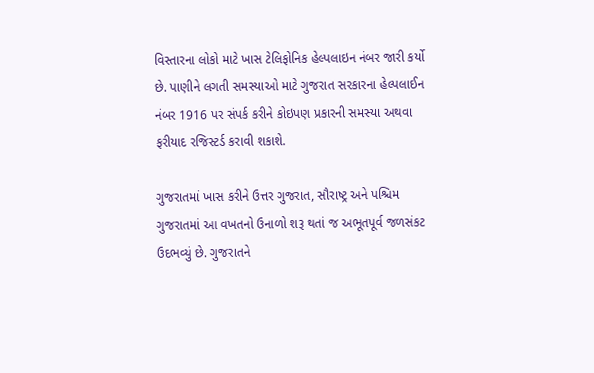વિસ્તારના લોકો માટે ખાસ ટેલિફોનિક હેલ્પલાઇન નંબર જારી કર્યો છે. પાણીને લગતી સમસ્યાઓ માટે ગુજરાત સરકારના હેલ્પલાઈન નંબર 1916 પર સંપર્ક કરીને કોઇપણ પ્રકારની સમસ્યા અથવા ફરીયાદ રજિસ્ટર્ડ કરાવી શકાશે.

ગુજરાતમાં ખાસ કરીને ઉત્તર ગુજરાત, સૌરાષ્ટ્ર અને પશ્ચિમ ગુજરાતમાં આ વખતનો ઉનાળો શરૂ થતાં જ અભૂતપૂર્વ જળસંકટ ઉદભવ્યું છે. ગુજરાતને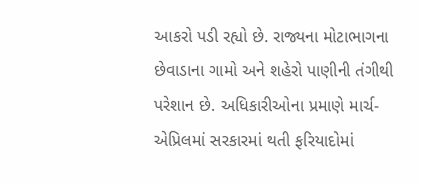આકરો પડી રહ્યો છે. રાજ્યના મોટાભાગના છેવાડાના ગામો અને શહેરો પાણીની તંગીથી પરેશાન છે. અધિકારીઓના પ્રમાણે માર્ચ-એપ્રિલમાં સરકારમાં થતી ફરિયાદોમાં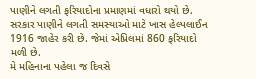પાણીને લગતી ફરિયાદોના પ્રમાણમાં વધારો થયો છે. સરકાર પાણીને લગતી સમસ્યાઓ માટે ખાસ હેલ્પલાઈન 1916 જાહેર કરી છે. જેમાં એપ્રિલમાં 860 ફરિયાદો મળી છે.
મે મહિનાના પહેલા જ દિવસે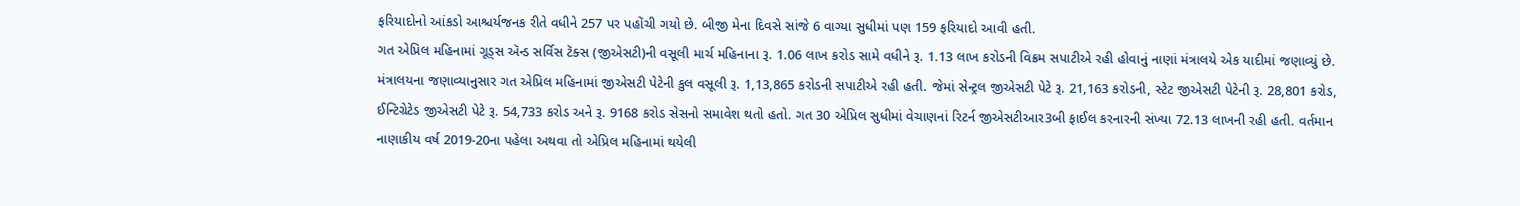ફરિયાદોનો આંકડો આશ્ચર્યજનક રીતે વધીને 257 પર પહોંચી ગયો છે. બીજી મેના દિવસે સાંજે 6 વાગ્યા સુધીમાં પણ 159 ફરિયાદો આવી હતી.
ગત એપ્રિલ મહિનામાં ગૂડ્સ ઍન્ડ સર્વિસ ટૅક્સ (જીએસટી)ની વસૂલી માર્ચ મહિનાના રૂ. 1.06 લાખ કરોડ સામે વધીને રૂ. 1.13 લાખ કરોડની વિક્રમ સપાટીએ રહી હોવાનું નાણાં મંત્રાલયે એક યાદીમાં જણાવ્યું છે.
મંત્રાલયના જણાવ્યાનુસાર ગત એપ્રિલ મહિનામાં જીએસટી પેટેની કુલ વસૂલી રૂ. 1,13,865 કરોડની સપાટીએ રહી હતી. જેમાં સેન્ટ્રલ જીએસટી પેટે રૂ. 21,163 કરોડની, સ્ટેટ જીએસટી પેટેની રૂ. 28,801 કરોડ, ઈન્ટિગ્રેટેડ જીએસટી પેટે રૂ. 54,733 કરોડ અને રૂ. 9168 કરોડ સેસનો સમાવેશ થતો હતો. ગત 30 એપ્રિલ સુધીમાં વેચાણનાં રિટર્ન જીએસટીઆર3બી ફાઈલ કરનારની સંખ્યા 72.13 લાખની રહી હતી. વર્તમાન નાણાકીય વર્ષ 2019-20ના પહેલા અથવા તો એપ્રિલ મહિનામાં થયેલી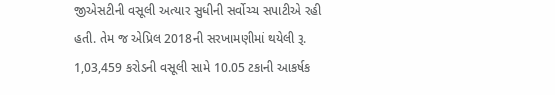જીએસટીની વસૂલી અત્યાર સુધીની સર્વોચ્ચ સપાટીએ રહી હતી. તેમ જ એપ્રિલ 2018ની સરખામણીમાં થયેલી રૂ. 1,03,459 કરોડની વસૂલી સામે 10.05 ટકાની આકર્ષક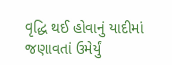વૃદ્ધિ થઈ હોવાનું યાદીમાં જણાવતાં ઉમેર્યું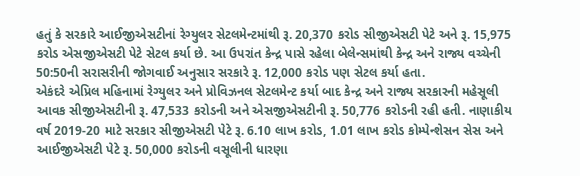હતું કે સરકારે આઈજીએસટીનાં રેગ્યુલર સેટલમેન્ટમાંથી રૂ. 20,370 કરોડ સીજીએસટી પેટે અને રૂ. 15,975 કરોડ એસજીએસટી પેટે સેટલ કર્યા છે. આ ઉપરાંત કેન્દ્ર પાસે રહેલા બેલેન્સમાંથી કેન્દ્ર અને રાજ્ય વચ્ચેની 50:50ની સરાસરીની જોગવાઈ અનુસાર સરકારે રૂ. 12,000 કરોડ પણ સેટલ કર્યા હતા.
એકંદરે એપ્રિલ મહિનામાં રેગ્યુલર અને પ્રોવિઝનલ સેટલમેન્ટ કર્યા બાદ કેન્દ્ર અને રાજ્ય સરકારની મહેસૂલી આવક સીજીએસટીની રૂ. 47,533 કરોડની અને એસજીએસટીની રૂ. 50,776 કરોડની રહી હતી. નાણાકીય વર્ષ 2019-20 માટે સરકાર સીજીએસટી પેટે રૂ. 6.10 લાખ કરોડ, 1.01 લાખ કરોડ કોમ્પેન્શેસન સેસ અને આઈજીએસટી પેટે રૂ. 50,000 કરોડની વસૂલીની ધારણા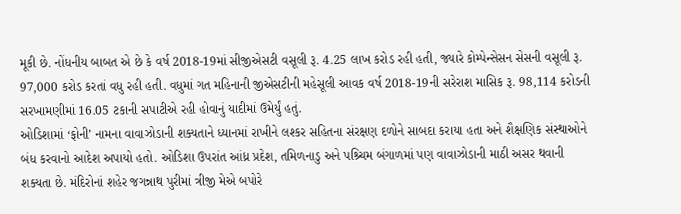મૂકી છે. નોંધનીય બાબત એ છે કે વર્ષ 2018-19માં સીજીએસટી વસૂલી રૂ. 4.25 લાખ કરોડ રહી હતી, જ્યારે કોમ્પેન્સેસન સેસની વસૂલી રૂ. 97,000 કરોડ કરતાં વધુ રહી હતી. વધુમાં ગત મહિનાની જીએસટીની મહેસૂલી આવક વર્ષ 2018-19ની સરેરાશ માસિક રૂ. 98,114 કરોડની સરખામણીમાં 16.05 ટકાની સપાટીએ રહી હોવાનું યાદીમાં ઉમેર્યું હતું.
ઓડિશામાં ‘ફોની’ નામના વાવાઝોડાની શક્યતાને ધ્યાનમાં રાખીને લશ્કર સહિતના સંરક્ષણ દળોને સાબદા કરાયા હતા અને શૈક્ષણિક સંસ્થાઓને બંધ કરવાનો આદેશ અપાયો હતો. ઓડિશા ઉપરાંત આંધ્ર પ્રદેશ, તમિળનાડુ અને પશ્ર્ચિમ બંગાળમાં પણ વાવાઝોડાની માઠી અસર થવાની શક્યતા છે. મંદિરોનાં શહેર જગન્નાથ પુરીમાં ત્રીજી મેએ બપોરે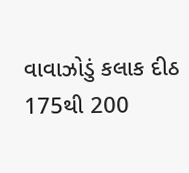વાવાઝોડું કલાક દીઠ 175થી 200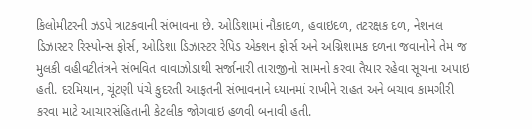કિલોમીટરની ઝડપે ત્રાટકવાની સંભાવના છે. ઓડિશામાં નૌકાદળ, હવાઇદળ, તટરક્ષક દળ, નેશનલ ડિઝાસ્ટર રિસ્પોન્સ ફોર્સ, ઓડિશા ડિઝાસ્ટર રેપિડ એક્શન ફોર્સ અને અગ્નિશામક દળના જવાનોને તેમ જ મુલકી વહીવટીતંત્રને સંભવિત વાવાઝોડાથી સર્જાનારી તારાજીનો સામનો કરવા તૈયાર રહેવા સૂચના અપાઇ હતી. દરમિયાન, ચૂંટણી પંચે કુદરતી આફતની સંભાવનાને ધ્યાનમાં રાખીને રાહત અને બચાવ કામગીરી કરવા માટે આચારસંહિતાની કેટલીક જોગવાઇ હળવી બનાવી હતી.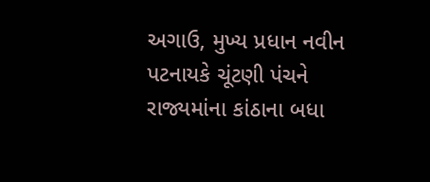અગાઉ, મુખ્ય પ્રધાન નવીન પટનાયકે ચૂંટણી પંચને રાજ્યમાંના કાંઠાના બધા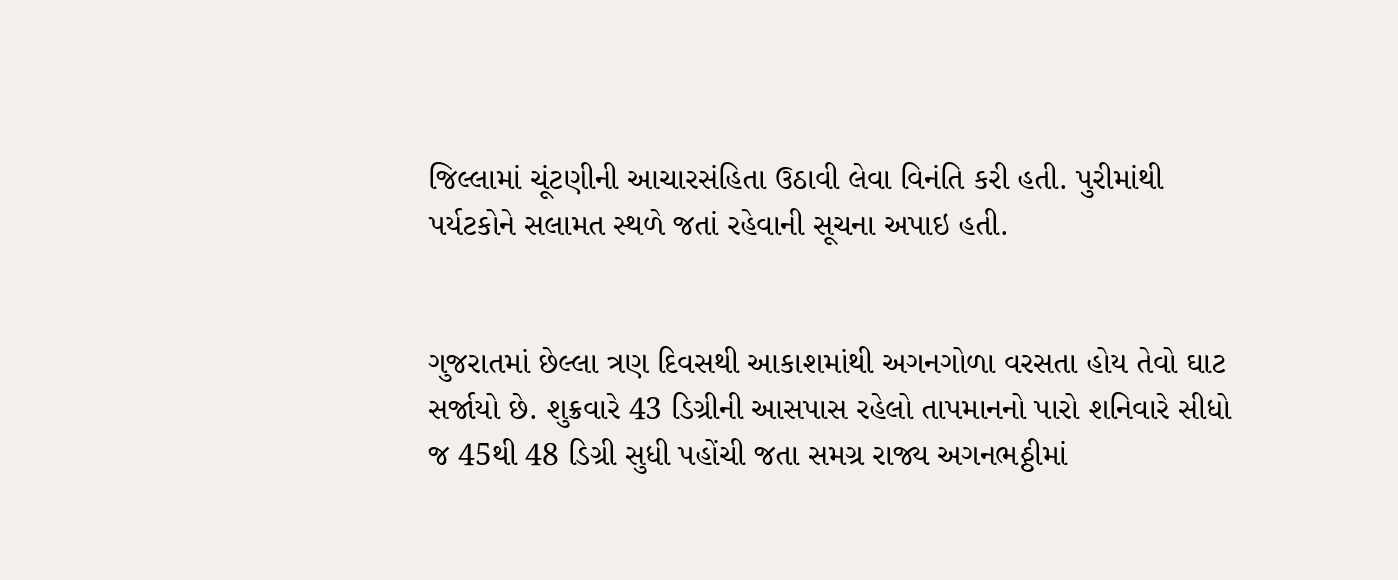જિલ્લામાં ચૂંટણીની આચારસંહિતા ઉઠાવી લેવા વિનંતિ કરી હતી. પુરીમાંથી પર્યટકોને સલામત સ્થળે જતાં રહેવાની સૂચના અપાઇ હતી.


ગુજરાતમાં છેલ્લા ત્રણ દિવસથી આકાશમાંથી અગનગોળા વરસતા હોય તેવો ઘાટ સર્જાયો છે. શુક્રવારે 43 ડિગ્રીની આસપાસ રહેલો તાપમાનનો પારો શનિવારે સીધો જ 45થી 48 ડિગ્રી સુધી પહોંચી જતા સમગ્ર રાજ્ય અગનભઠ્ઠીમાં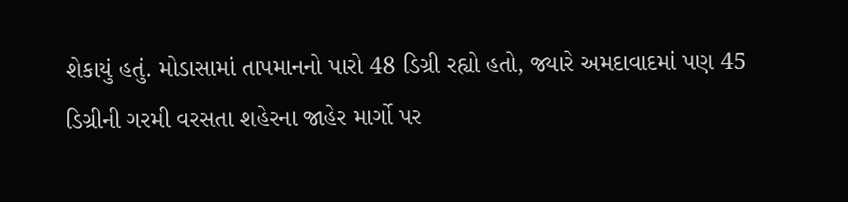શેકાયું હતું. મોડાસામાં તાપમાનનો પારો 48 ડિગ્રી રહ્યો હતો, જ્યારે અમદાવાદમાં પણ 45 ડિગ્રીની ગરમી વરસતા શહેરના જાહેર માર્ગો પર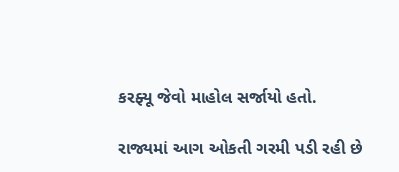કરફ્યૂ જેવો માહોલ સર્જાયો હતો.

રાજ્યમાં આગ ઓકતી ગરમી પડી રહી છે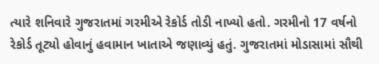ત્યારે શનિવારે ગુજરાતમાં ગરમીએ રેકોર્ડ તોડી નાખ્યો હતો. ગરમીનો 17 વર્ષનો રેકોર્ડ તૂટ્યો હોવાનું હવામાન ખાતાએ જણાવ્યું હતું. ગુજરાતમાં મોડાસામાં સૌથી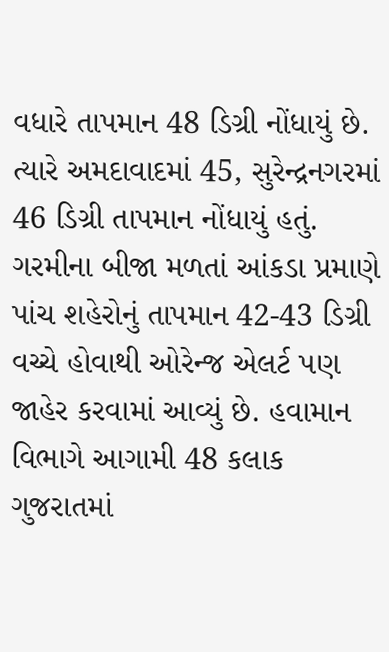વધારે તાપમાન 48 ડિગ્રી નોંધાયું છે. ત્યારે અમદાવાદમાં 45, સુરેન્દ્રનગરમાં 46 ડિગ્રી તાપમાન નોંધાયું હતું. ગરમીના બીજા મળતાં આંકડા પ્રમાણે પાંચ શહેરોનું તાપમાન 42-43 ડિગ્રી વચ્ચે હોવાથી ઓરેન્જ એલર્ટ પણ જાહેર કરવામાં આવ્યું છે. હવામાન વિભાગે આગામી 48 કલાક ગુજરાતમાં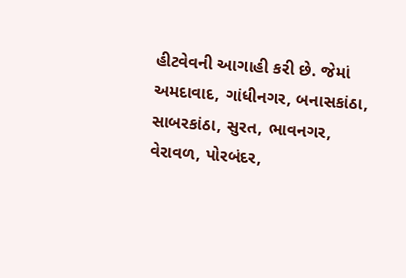હીટવેવની આગાહી કરી છે. જેમાં અમદાવાદ, ગાંધીનગર, બનાસકાંઠા, સાબરકાંઠા, સુરત, ભાવનગર, વેરાવળ, પોરબંદર,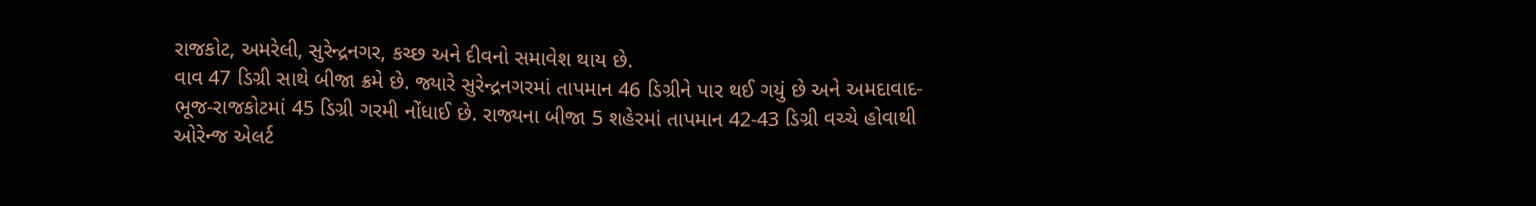રાજકોટ, અમરેલી, સુરેન્દ્રનગર, કચ્છ અને દીવનો સમાવેશ થાય છે.
વાવ 47 ડિગ્રી સાથે બીજા ક્રમે છે. જ્યારે સુરેન્દ્રનગરમાં તાપમાન 46 ડિગ્રીને પાર થઈ ગયું છે અને અમદાવાદ-ભૂજ-રાજકોટમાં 45 ડિગ્રી ગરમી નોંધાઈ છે. રાજ્યના બીજા 5 શહેરમાં તાપમાન 42-43 ડિગ્રી વચ્ચે હોવાથી ઓરેન્જ એલર્ટ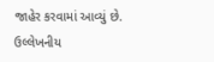જાહેર કરવામાં આવ્યું છે.
ઉલ્લેખનીય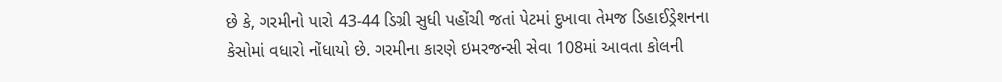છે કે, ગરમીનો પારો 43-44 ડિગ્રી સુધી પહોંચી જતાં પેટમાં દુખાવા તેમજ ડિહાઈડ્રેશનના કેસોમાં વધારો નોંધાયો છે. ગરમીના કારણે ઇમરજન્સી સેવા 108માં આવતા કોલની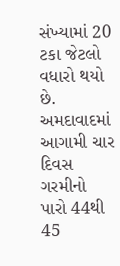સંખ્યામાં 20 ટકા જેટલો વધારો થયો છે. અમદાવાદમાં આગામી ચાર દિવસ ગરમીનો પારો 44થી 45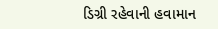ડિગ્રી રહેવાની હવામાન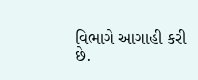વિભાગે આગાહી કરી છે.